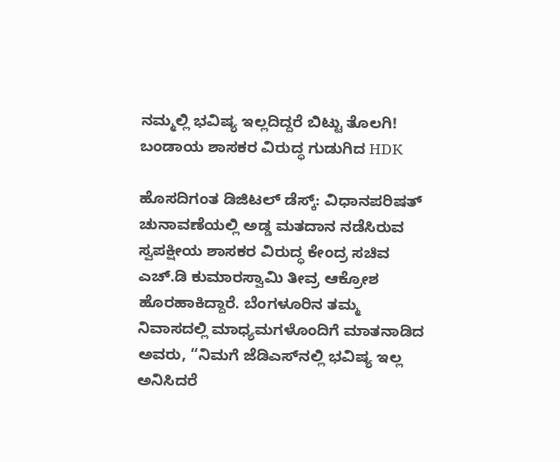ನಮ್ಮಲ್ಲಿ ಭವಿಷ್ಯ ಇಲ್ಲದಿದ್ದರೆ ಬಿಟ್ಟು ತೊಲಗಿ! ಬಂಡಾಯ ಶಾಸಕರ ವಿರುದ್ಧ ಗುಡುಗಿದ HDK

ಹೊಸದಿಗಂತ ಡಿಜಿಟಲ್ ಡೆಸ್ಕ್: ವಿಧಾನಪರಿಷತ್ ಚುನಾವಣೆಯಲ್ಲಿ ಅಡ್ಡ ಮತದಾನ ನಡೆಸಿರುವ ಸ್ವಪಕ್ಷೀಯ ಶಾಸಕರ ವಿರುದ್ಧ ಕೇಂದ್ರ ಸಚಿವ ಎಚ್‌.ಡಿ ಕುಮಾರಸ್ವಾಮಿ ತೀವ್ರ ಆಕ್ರೋಶ ಹೊರಹಾಕಿದ್ದಾರೆ. ಬೆಂಗಳೂರಿನ ತಮ್ಮ ನಿವಾಸದಲ್ಲಿ ಮಾಧ್ಯಮಗಳೊಂದಿಗೆ ಮಾತನಾಡಿದ ಅವರು, “ನಿಮಗೆ ಜೆಡಿಎಸ್‌ನಲ್ಲಿ ಭವಿಷ್ಯ ಇಲ್ಲ ಅನಿಸಿದರೆ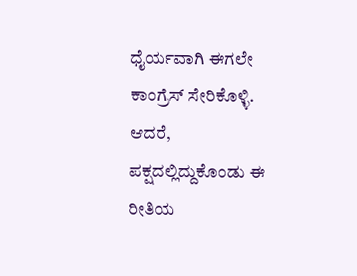ಧೈರ್ಯವಾಗಿ ಈಗಲೇ ಕಾಂಗ್ರೆಸ್ ಸೇರಿಕೊಳ್ಳಿ. ಆದರೆ, ಪಕ್ಷದಲ್ಲಿದ್ದುಕೊಂಡು ಈ ರೀತಿಯ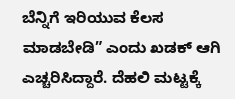ಬೆನ್ನಿಗೆ ಇರಿಯುವ ಕೆಲಸ ಮಾಡಬೇಡಿ” ಎಂದು ಖಡಕ್ ಆಗಿ ಎಚ್ಚರಿಸಿದ್ದಾರೆ. ದೆಹಲಿ ಮಟ್ಟಕ್ಕೆ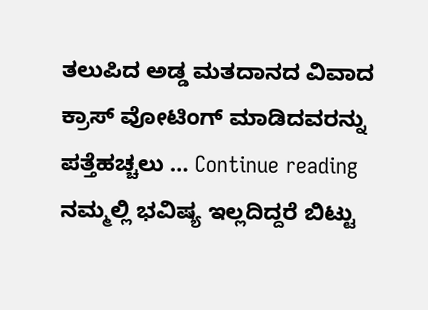ತಲುಪಿದ ಅಡ್ಡ ಮತದಾನದ ವಿವಾದ ಕ್ರಾಸ್ ವೋಟಿಂಗ್ ಮಾಡಿದವರನ್ನು ಪತ್ತೆಹಚ್ಚಲು … Continue reading ನಮ್ಮಲ್ಲಿ ಭವಿಷ್ಯ ಇಲ್ಲದಿದ್ದರೆ ಬಿಟ್ಟು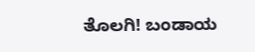ತೊಲಗಿ! ಬಂಡಾಯ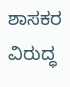ಶಾಸಕರ ವಿರುದ್ಧ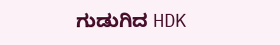ಗುಡುಗಿದ HDK